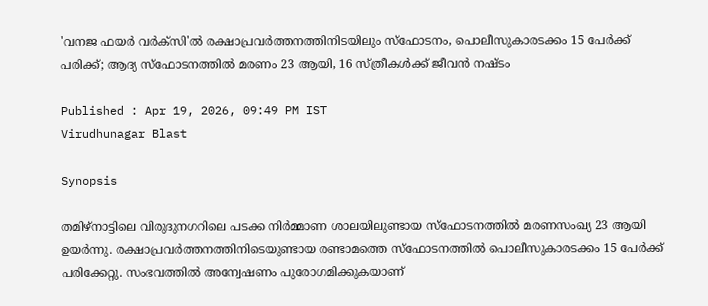'വനജ ഫയർ വർക്സി'ൽ രക്ഷാപ്രവർത്തനത്തിനിടയിലും സ്ഫോടനം, പൊലീസുകാരടക്കം 15 പേർക്ക് പരിക്ക്; ആദ്യ സ്ഫോടനത്തിൽ മരണം 23 ആയി, 16 സ്ത്രീകൾക്ക് ജീവൻ നഷ്ടം

Published : Apr 19, 2026, 09:49 PM IST
Virudhunagar Blast

Synopsis

തമിഴ്നാട്ടിലെ വിരുദുനഗറിലെ പടക്ക നിർമ്മാണ ശാലയിലുണ്ടായ സ്ഫോടനത്തിൽ മരണസംഖ്യ 23 ആയി ഉയർന്നു. രക്ഷാപ്രവർത്തനത്തിനിടെയുണ്ടായ രണ്ടാമത്തെ സ്ഫോടനത്തിൽ പൊലീസുകാരടക്കം 15 പേർക്ക് പരിക്കേറ്റു. സംഭവത്തിൽ അന്വേഷണം പുരോഗമിക്കുകയാണ്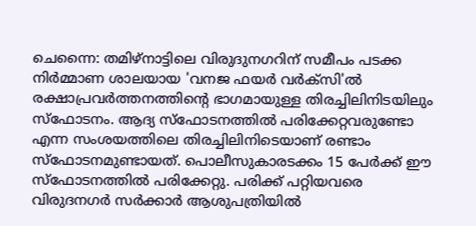ചെന്നൈ: തമിഴ്നാട്ടിലെ വിരുദുനഗറിന് സമീപം പടക്ക നിർമ്മാണ ശാലയായ 'വനജ ഫയർ വർക്സി'ൽ രക്ഷാപ്രവർത്തനത്തിന്‍റെ ഭാഗമായുള്ള തിരച്ചിലിനിടയിലും സ്ഫോടനം. ആദ്യ സ്ഫോടനത്തിൽ പരിക്കേറ്റവരുണ്ടോ എന്ന സംശയത്തിലെ തിരച്ചിലിനിടെയാണ് രണ്ടാം സ്ഫോടനമുണ്ടായത്. പൊലീസുകാരടക്കം 15 പേർക്ക് ഈ സ്ഫോടനത്തിൽ പരിക്കേറ്റു. പരിക്ക് പറ്റിയവരെ വിരുദനഗർ സർക്കാർ ആശുപത്രിയിൽ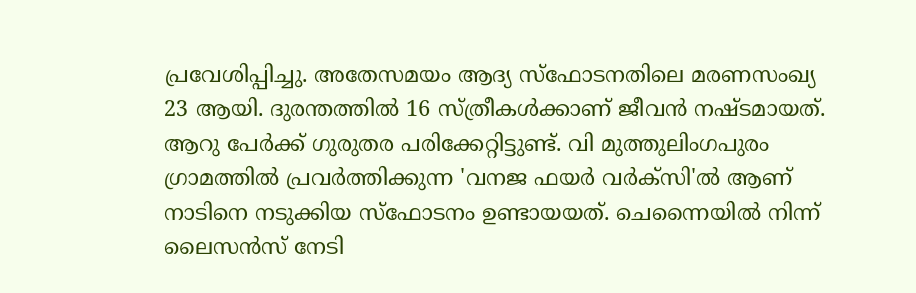പ്രവേശിപ്പിച്ചു. അതേസമയം ആദ്യ സ്ഫോടനതിലെ മരണസംഖ്യ 23 ആയി. ദുരന്തത്തിൽ 16 സ്ത്രീകൾക്കാണ് ജീവൻ നഷ്ടമായത്. ആറു പേർക്ക് ഗുരുതര പരിക്കേറ്റിട്ടുണ്ട്. വി മുത്തുലിംഗപുരം ഗ്രാമത്തിൽ പ്രവർത്തിക്കുന്ന 'വനജ ഫയർ വർക്സി'ൽ ആണ് നാടിനെ നടുക്കിയ സ്ഫോടനം ഉണ്ടായയത്. ചെന്നൈയിൽ നിന്ന് ലൈസൻസ് നേടി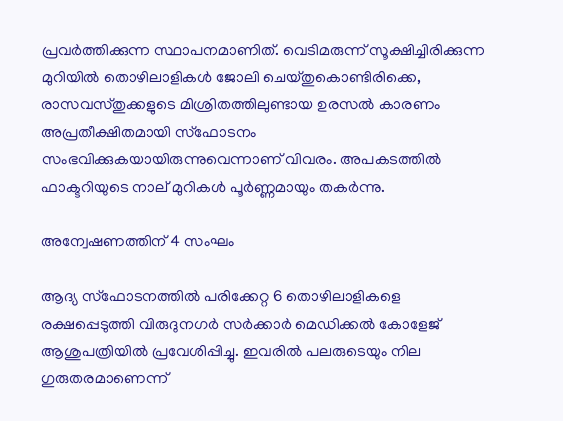പ്രവർത്തിക്കുന്ന സ്ഥാപനമാണിത്. വെടിമരുന്ന് സൂക്ഷിച്ചിരിക്കുന്ന മുറിയിൽ തൊഴിലാളികൾ ജോലി ചെയ്തുകൊണ്ടിരിക്കെ, രാസവസ്തുക്കളുടെ മിശ്രിതത്തിലുണ്ടായ ഉരസൽ കാരണം അപ്രതീക്ഷിതമായി സ്ഫോടനം സംഭവിക്കുകയായിരുന്നുവെന്നാണ് വിവരം. അപകടത്തിൽ ഫാക്ടറിയുടെ നാല് മുറികൾ പൂർണ്ണമായും തകർന്നു.

അന്വേഷണത്തിന് 4 സംഘം

ആദ്യ സ്ഫോടനത്തിൽ പരിക്കേറ്റ 6 തൊഴിലാളികളെ രക്ഷപ്പെടുത്തി വിരുദുനഗർ സർക്കാർ മെഡിക്കൽ കോളേജ് ആശുപത്രിയിൽ പ്രവേശിപ്പിച്ചു. ഇവരിൽ പലരുടെയും നില ഗുരുതരമാണെന്ന്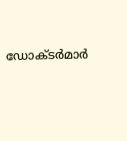ഡോക്ടർമാർ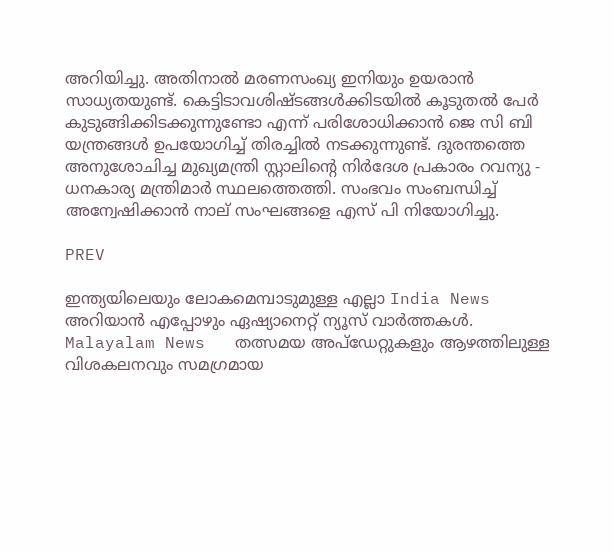അറിയിച്ചു. അതിനാൽ മരണസംഖ്യ ഇനിയും ഉയരാൻ സാധ്യതയുണ്ട്. കെട്ടിടാവശിഷ്ടങ്ങൾക്കിടയിൽ കൂടുതൽ പേർ കുടുങ്ങിക്കിടക്കുന്നുണ്ടോ എന്ന് പരിശോധിക്കാൻ ജെ സി ബി യന്ത്രങ്ങൾ ഉപയോഗിച്ച് തിരച്ചിൽ നടക്കുന്നുണ്ട്. ദുരന്തത്തെ അനുശോചിച്ച മുഖ്യമന്ത്രി സ്റ്റാലിന്‍റെ നിർദേശ പ്രകാരം റവന്യു - ധനകാര്യ മന്ത്രിമാർ സ്ഥലത്തെത്തി. സംഭവം സംബന്ധിച്ച് അന്വേഷിക്കാൻ നാല് സംഘങ്ങളെ എസ് പി നിയോഗിച്ചു.

PREV

ഇന്ത്യയിലെയും ലോകമെമ്പാടുമുള്ള എല്ലാ India News അറിയാൻ എപ്പോഴും ഏഷ്യാനെറ്റ് ന്യൂസ് വാർത്തകൾ. Malayalam News   തത്സമയ അപ്‌ഡേറ്റുകളും ആഴത്തിലുള്ള വിശകലനവും സമഗ്രമായ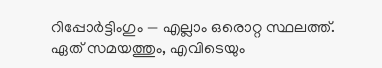റിപ്പോർട്ടിംഗും — എല്ലാം ഒരൊറ്റ സ്ഥലത്ത്. ഏത് സമയത്തും, എവിടെയും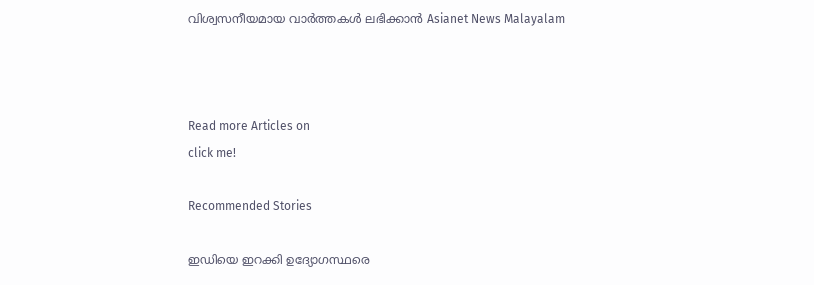വിശ്വസനീയമായ വാർത്തകൾ ലഭിക്കാൻ Asianet News Malayalam



Read more Articles on
click me!

Recommended Stories

ഇഡിയെ ഇറക്കി ഉദ്യോഗസ്ഥരെ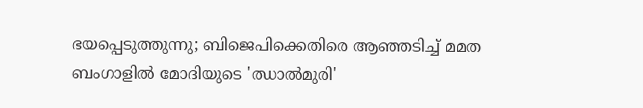ഭയപ്പെടുത്തുന്നു; ബിജെപിക്കെതിരെ ആഞ്ഞടിച്ച് മമത
ബംഗാളിൽ മോദിയുടെ 'ഝാൽമുരി'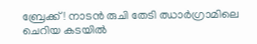ബ്രേക്ക്! നാടൻ രുചി തേടി ഝാർഗ്രാമിലെ ചെറിയ കടയിൽ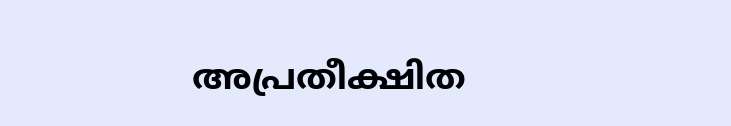അപ്രതീക്ഷിത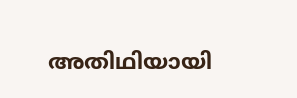അതിഥിയായി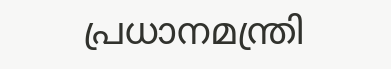പ്രധാനമന്ത്രി